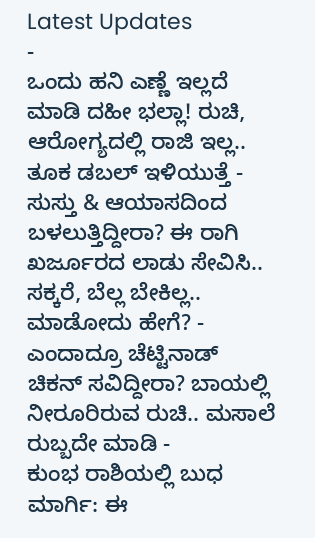Latest Updates
-
ಒಂದು ಹನಿ ಎಣ್ಣೆ ಇಲ್ಲದೆ ಮಾಡಿ ದಹೀ ಭಲ್ಲಾ! ರುಚಿ, ಆರೋಗ್ಯದಲ್ಲಿ ರಾಜಿ ಇಲ್ಲ.. ತೂಕ ಡಬಲ್ ಇಳಿಯುತ್ತೆ -
ಸುಸ್ತು & ಆಯಾಸದಿಂದ ಬಳಲುತ್ತಿದ್ದೀರಾ? ಈ ರಾಗಿ ಖರ್ಜೂರದ ಲಾಡು ಸೇವಿಸಿ.. ಸಕ್ಕರೆ, ಬೆಲ್ಲ ಬೇಕಿಲ್ಲ.. ಮಾಡೋದು ಹೇಗೆ? -
ಎಂದಾದ್ರೂ ಚೆಟ್ಟಿನಾಡ್ ಚಿಕನ್ ಸವಿದ್ದೀರಾ? ಬಾಯಲ್ಲಿ ನೀರೂರಿರುವ ರುಚಿ.. ಮಸಾಲೆ ರುಬ್ಬದೇ ಮಾಡಿ -
ಕುಂಭ ರಾಶಿಯಲ್ಲಿ ಬುಧ ಮಾರ್ಗಿ: ಈ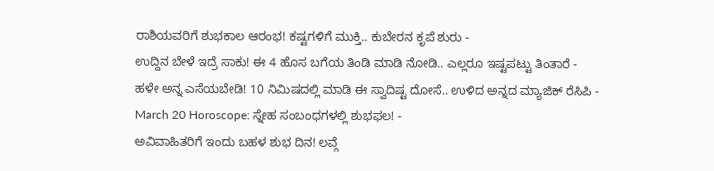ರಾಶಿಯವರಿಗೆ ಶುಭಕಾಲ ಆರಂಭ! ಕಷ್ಟಗಳಿಗೆ ಮುಕ್ತಿ.. ಕುಬೇರನ ಕೃಪೆ ಶುರು -
ಉದ್ದಿನ ಬೇಳೆ ಇದ್ರೆ ಸಾಕು! ಈ 4 ಹೊಸ ಬಗೆಯ ತಿಂಡಿ ಮಾಡಿ ನೋಡಿ.. ಎಲ್ಲರೂ ಇಷ್ಟಪಟ್ಟು ತಿಂತಾರೆ -
ಹಳೇ ಅನ್ನ ಎಸೆಯಬೇಡಿ! 10 ನಿಮಿಷದಲ್ಲಿ ಮಾಡಿ ಈ ಸ್ವಾದಿಷ್ಟ ದೋಸೆ.. ಉಳಿದ ಅನ್ನದ ಮ್ಯಾಜಿಕ್ ರೆಸಿಪಿ -
March 20 Horoscope: ಸ್ನೇಹ ಸಂಬಂಧಗಳಲ್ಲಿ ಶುಭಫಲ! -
ಅವಿವಾಹಿತರಿಗೆ ಇಂದು ಬಹಳ ಶುಭ ದಿನ! ಲವ್ಗೆ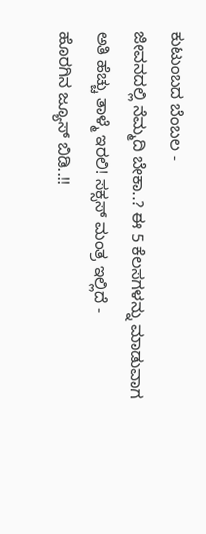ಕುಟುಂಬದ ಬೆಂಬಲ -
ಜೀವನದಲ್ಲಿ ನೆಮ್ಮದಿ ಬೇಕಾ..? ಈ 5 ಕೆಲಸಗಳನ್ನು ಮಾಡುವಾಗ ಅತಿ ಹೆಚ್ಚು ತಾಳ್ಮೆ ಇರಲಿ! ಸಕ್ಸಸ್ ಮಂತ್ರ ಇಲ್ಲಿದೆ -
ಹೊರಗಿನ ಜ್ಯೂಸ್ ಬಿಡಿ..!!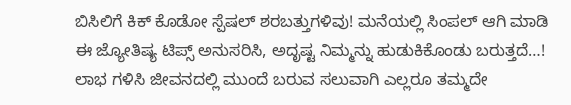ಬಿಸಿಲಿಗೆ ಕಿಕ್ ಕೊಡೋ ಸ್ಪೆಷಲ್ ಶರಬತ್ತುಗಳಿವು! ಮನೆಯಲ್ಲಿ ಸಿಂಪಲ್ ಆಗಿ ಮಾಡಿ
ಈ ಜ್ಯೋತಿಷ್ಯ ಟಿಪ್ಸ್ ಅನುಸರಿಸಿ, ಅದೃಷ್ಟ ನಿಮ್ಮನ್ನು ಹುಡುಕಿಕೊಂಡು ಬರುತ್ತದೆ…!
ಲಾಭ ಗಳಿಸಿ ಜೀವನದಲ್ಲಿ ಮುಂದೆ ಬರುವ ಸಲುವಾಗಿ ಎಲ್ಲರೂ ತಮ್ಮದೇ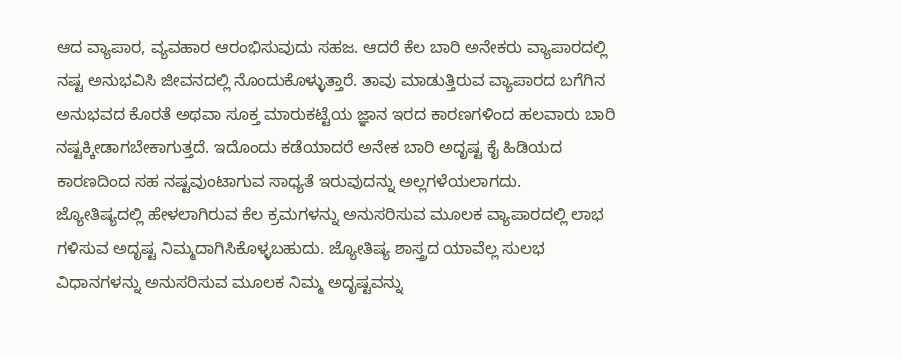ಆದ ವ್ಯಾಪಾರ, ವ್ಯವಹಾರ ಆರಂಭಿಸುವುದು ಸಹಜ. ಆದರೆ ಕೆಲ ಬಾರಿ ಅನೇಕರು ವ್ಯಾಪಾರದಲ್ಲಿ ನಷ್ಟ ಅನುಭವಿಸಿ ಜೀವನದಲ್ಲಿ ನೊಂದುಕೊಳ್ಳುತ್ತಾರೆ. ತಾವು ಮಾಡುತ್ತಿರುವ ವ್ಯಾಪಾರದ ಬಗೆಗಿನ ಅನುಭವದ ಕೊರತೆ ಅಥವಾ ಸೂಕ್ತ ಮಾರುಕಟ್ಟೆಯ ಜ್ಞಾನ ಇರದ ಕಾರಣಗಳಿಂದ ಹಲವಾರು ಬಾರಿ ನಷ್ಟಕ್ಕೀಡಾಗಬೇಕಾಗುತ್ತದೆ. ಇದೊಂದು ಕಡೆಯಾದರೆ ಅನೇಕ ಬಾರಿ ಅದೃಷ್ಟ ಕೈ ಹಿಡಿಯದ ಕಾರಣದಿಂದ ಸಹ ನಷ್ಟವುಂಟಾಗುವ ಸಾಧ್ಯತೆ ಇರುವುದನ್ನು ಅಲ್ಲಗಳೆಯಲಾಗದು.
ಜ್ಯೋತಿಷ್ಯದಲ್ಲಿ ಹೇಳಲಾಗಿರುವ ಕೆಲ ಕ್ರಮಗಳನ್ನು ಅನುಸರಿಸುವ ಮೂಲಕ ವ್ಯಾಪಾರದಲ್ಲಿ ಲಾಭ ಗಳಿಸುವ ಅದೃಷ್ಟ ನಿಮ್ಮದಾಗಿಸಿಕೊಳ್ಳಬಹುದು. ಜ್ಯೋತಿಷ್ಯ ಶಾಸ್ತ್ರದ ಯಾವೆಲ್ಲ ಸುಲಭ ವಿಧಾನಗಳನ್ನು ಅನುಸರಿಸುವ ಮೂಲಕ ನಿಮ್ಮ ಅದೃಷ್ಟವನ್ನು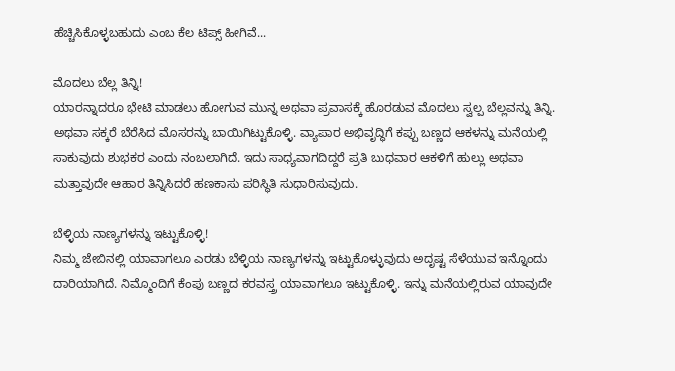ಹೆಚ್ಚಿಸಿಕೊಳ್ಳಬಹುದು ಎಂಬ ಕೆಲ ಟಿಪ್ಸ್ ಹೀಗಿವೆ...

ಮೊದಲು ಬೆಲ್ಲ ತಿನ್ನಿ!
ಯಾರನ್ನಾದರೂ ಭೇಟಿ ಮಾಡಲು ಹೋಗುವ ಮುನ್ನ ಅಥವಾ ಪ್ರವಾಸಕ್ಕೆ ಹೊರಡುವ ಮೊದಲು ಸ್ವಲ್ಪ ಬೆಲ್ಲವನ್ನು ತಿನ್ನಿ. ಅಥವಾ ಸಕ್ಕರೆ ಬೆರೆಸಿದ ಮೊಸರನ್ನು ಬಾಯಿಗಿಟ್ಟುಕೊಳ್ಳಿ. ವ್ಯಾಪಾರ ಅಭಿವೃದ್ಧಿಗೆ ಕಪ್ಪು ಬಣ್ಣದ ಆಕಳನ್ನು ಮನೆಯಲ್ಲಿ ಸಾಕುವುದು ಶುಭಕರ ಎಂದು ನಂಬಲಾಗಿದೆ. ಇದು ಸಾಧ್ಯವಾಗದಿದ್ದರೆ ಪ್ರತಿ ಬುಧವಾರ ಆಕಳಿಗೆ ಹುಲ್ಲು ಅಥವಾ ಮತ್ತಾವುದೇ ಆಹಾರ ತಿನ್ನಿಸಿದರೆ ಹಣಕಾಸು ಪರಿಸ್ಥಿತಿ ಸುಧಾರಿಸುವುದು.

ಬೆಳ್ಳಿಯ ನಾಣ್ಯಗಳನ್ನು ಇಟ್ಟುಕೊಳ್ಳಿ!
ನಿಮ್ಮ ಜೇಬಿನಲ್ಲಿ ಯಾವಾಗಲೂ ಎರಡು ಬೆಳ್ಳಿಯ ನಾಣ್ಯಗಳನ್ನು ಇಟ್ಟುಕೊಳ್ಳುವುದು ಅದೃಷ್ಟ ಸೆಳೆಯುವ ಇನ್ನೊಂದು ದಾರಿಯಾಗಿದೆ. ನಿಮ್ಮೊಂದಿಗೆ ಕೆಂಪು ಬಣ್ಣದ ಕರವಸ್ತ್ರ ಯಾವಾಗಲೂ ಇಟ್ಟುಕೊಳ್ಳಿ. ಇನ್ನು ಮನೆಯಲ್ಲಿರುವ ಯಾವುದೇ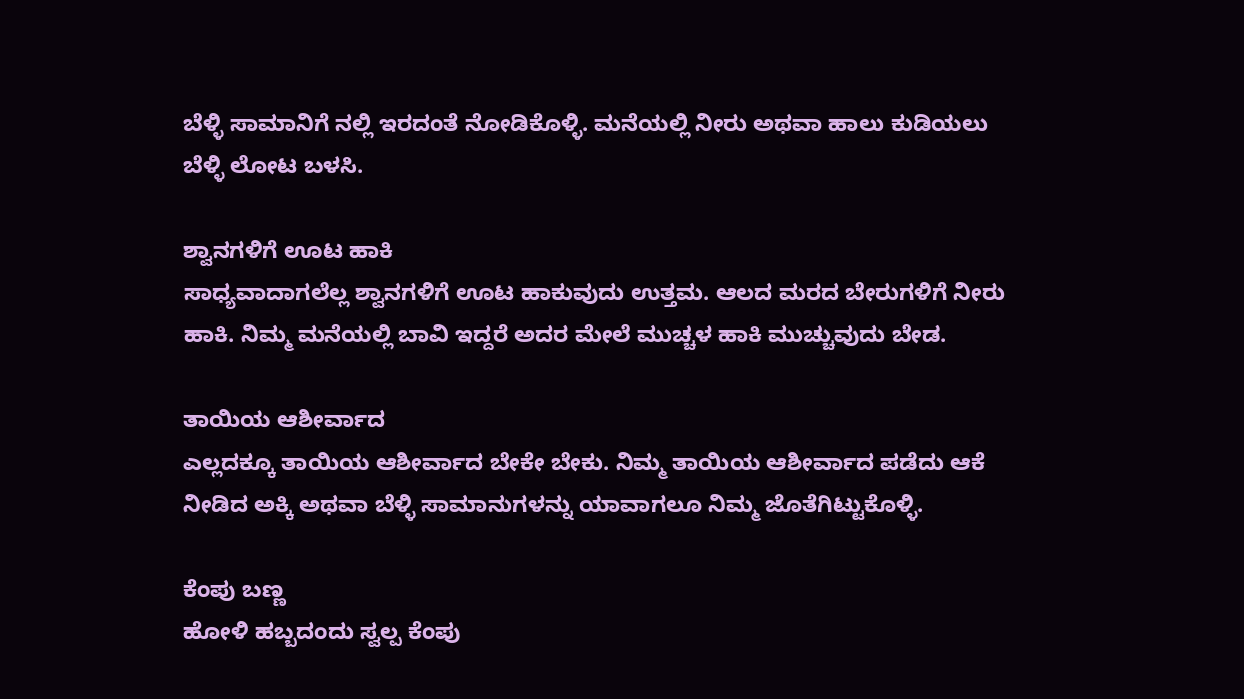ಬೆಳ್ಳಿ ಸಾಮಾನಿಗೆ ನಲ್ಲಿ ಇರದಂತೆ ನೋಡಿಕೊಳ್ಳಿ. ಮನೆಯಲ್ಲಿ ನೀರು ಅಥವಾ ಹಾಲು ಕುಡಿಯಲು ಬೆಳ್ಳಿ ಲೋಟ ಬಳಸಿ.

ಶ್ವಾನಗಳಿಗೆ ಊಟ ಹಾಕಿ
ಸಾಧ್ಯವಾದಾಗಲೆಲ್ಲ ಶ್ವಾನಗಳಿಗೆ ಊಟ ಹಾಕುವುದು ಉತ್ತಮ. ಆಲದ ಮರದ ಬೇರುಗಳಿಗೆ ನೀರು ಹಾಕಿ. ನಿಮ್ಮ ಮನೆಯಲ್ಲಿ ಬಾವಿ ಇದ್ದರೆ ಅದರ ಮೇಲೆ ಮುಚ್ಚಳ ಹಾಕಿ ಮುಚ್ಚುವುದು ಬೇಡ.

ತಾಯಿಯ ಆಶೀರ್ವಾದ
ಎಲ್ಲದಕ್ಕೂ ತಾಯಿಯ ಆಶೀರ್ವಾದ ಬೇಕೇ ಬೇಕು. ನಿಮ್ಮ ತಾಯಿಯ ಆಶೀರ್ವಾದ ಪಡೆದು ಆಕೆ ನೀಡಿದ ಅಕ್ಕಿ ಅಥವಾ ಬೆಳ್ಳಿ ಸಾಮಾನುಗಳನ್ನು ಯಾವಾಗಲೂ ನಿಮ್ಮ ಜೊತೆಗಿಟ್ಟುಕೊಳ್ಳಿ.

ಕೆಂಪು ಬಣ್ಣ
ಹೋಳಿ ಹಬ್ಬದಂದು ಸ್ವಲ್ಪ ಕೆಂಪು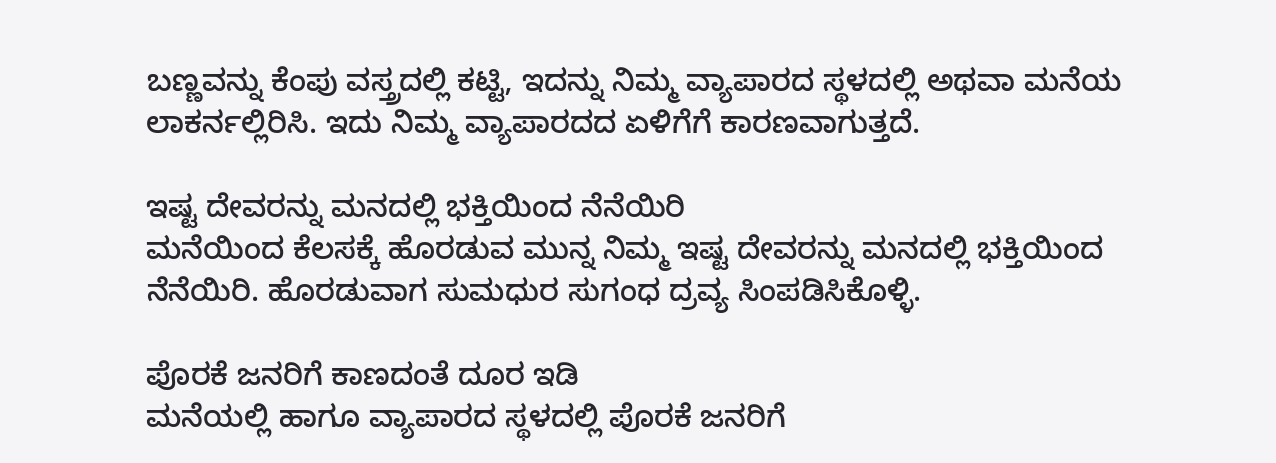ಬಣ್ಣವನ್ನು ಕೆಂಪು ವಸ್ತ್ರದಲ್ಲಿ ಕಟ್ಟಿ, ಇದನ್ನು ನಿಮ್ಮ ವ್ಯಾಪಾರದ ಸ್ಥಳದಲ್ಲಿ ಅಥವಾ ಮನೆಯ ಲಾಕರ್ನಲ್ಲಿರಿಸಿ. ಇದು ನಿಮ್ಮ ವ್ಯಾಪಾರದದ ಏಳಿಗೆಗೆ ಕಾರಣವಾಗುತ್ತದೆ.

ಇಷ್ಟ ದೇವರನ್ನು ಮನದಲ್ಲಿ ಭಕ್ತಿಯಿಂದ ನೆನೆಯಿರಿ
ಮನೆಯಿಂದ ಕೆಲಸಕ್ಕೆ ಹೊರಡುವ ಮುನ್ನ ನಿಮ್ಮ ಇಷ್ಟ ದೇವರನ್ನು ಮನದಲ್ಲಿ ಭಕ್ತಿಯಿಂದ ನೆನೆಯಿರಿ. ಹೊರಡುವಾಗ ಸುಮಧುರ ಸುಗಂಧ ದ್ರವ್ಯ ಸಿಂಪಡಿಸಿಕೊಳ್ಳಿ.

ಪೊರಕೆ ಜನರಿಗೆ ಕಾಣದಂತೆ ದೂರ ಇಡಿ
ಮನೆಯಲ್ಲಿ ಹಾಗೂ ವ್ಯಾಪಾರದ ಸ್ಥಳದಲ್ಲಿ ಪೊರಕೆ ಜನರಿಗೆ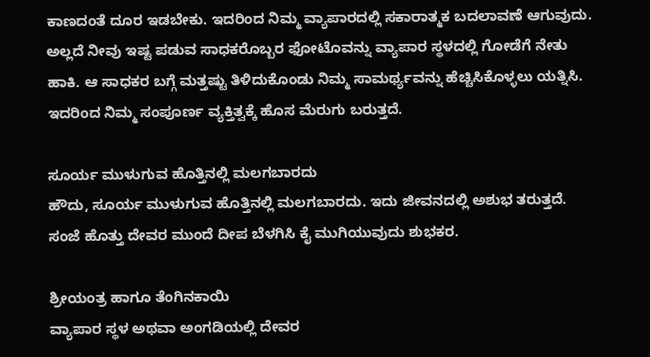ಕಾಣದಂತೆ ದೂರ ಇಡಬೇಕು. ಇದರಿಂದ ನಿಮ್ಮ ವ್ಯಾಪಾರದಲ್ಲಿ ಸಕಾರಾತ್ಮಕ ಬದಲಾವಣೆ ಆಗುವುದು. ಅಲ್ಲದೆ ನೀವು ಇಷ್ಟ ಪಡುವ ಸಾಧಕರೊಬ್ಬರ ಫೋಟೊವನ್ನು ವ್ಯಾಪಾರ ಸ್ಥಳದಲ್ಲಿ ಗೋಡೆಗೆ ನೇತು ಹಾಕಿ. ಆ ಸಾಧಕರ ಬಗ್ಗೆ ಮತ್ತಷ್ಟು ತಿಳಿದುಕೊಂಡು ನಿಮ್ಮ ಸಾಮರ್ಥ್ಯವನ್ನು ಹೆಚ್ಚಿಸಿಕೊಳ್ಳಲು ಯತ್ನಿಸಿ. ಇದರಿಂದ ನಿಮ್ಮ ಸಂಪೂರ್ಣ ವ್ಯಕ್ತಿತ್ವಕ್ಕೆ ಹೊಸ ಮೆರುಗು ಬರುತ್ತದೆ.

ಸೂರ್ಯ ಮುಳುಗುವ ಹೊತ್ತಿನಲ್ಲಿ ಮಲಗಬಾರದು
ಹೌದು, ಸೂರ್ಯ ಮುಳುಗುವ ಹೊತ್ತಿನಲ್ಲಿ ಮಲಗಬಾರದು. ಇದು ಜೀವನದಲ್ಲಿ ಅಶುಭ ತರುತ್ತದೆ. ಸಂಜೆ ಹೊತ್ತು ದೇವರ ಮುಂದೆ ದೀಪ ಬೆಳಗಿಸಿ ಕೈ ಮುಗಿಯುವುದು ಶುಭಕರ.

ಶ್ರೀಯಂತ್ರ ಹಾಗೂ ತೆಂಗಿನಕಾಯಿ
ವ್ಯಾಪಾರ ಸ್ಥಳ ಅಥವಾ ಅಂಗಡಿಯಲ್ಲಿ ದೇವರ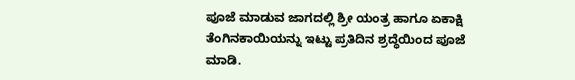ಪೂಜೆ ಮಾಡುವ ಜಾಗದಲ್ಲಿ ಶ್ರೀ ಯಂತ್ರ ಹಾಗೂ ಏಕಾಕ್ಷಿ ತೆಂಗಿನಕಾಯಿಯನ್ನು ಇಟ್ಟು ಪ್ರತಿದಿನ ಶ್ರದ್ಧೆಯಿಂದ ಪೂಜೆ ಮಾಡಿ.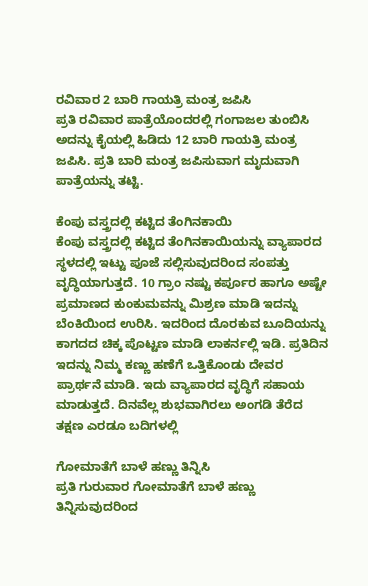ರವಿವಾರ 2 ಬಾರಿ ಗಾಯತ್ರಿ ಮಂತ್ರ ಜಪಿಸಿ
ಪ್ರತಿ ರವಿವಾರ ಪಾತ್ರೆಯೊಂದರಲ್ಲಿ ಗಂಗಾಜಲ ತುಂಬಿಸಿ ಅದನ್ನು ಕೈಯಲ್ಲಿ ಹಿಡಿದು 12 ಬಾರಿ ಗಾಯತ್ರಿ ಮಂತ್ರ ಜಪಿಸಿ. ಪ್ರತಿ ಬಾರಿ ಮಂತ್ರ ಜಪಿಸುವಾಗ ಮೃದುವಾಗಿ ಪಾತ್ರೆಯನ್ನು ತಟ್ಟಿ.

ಕೆಂಪು ವಸ್ತ್ರದಲ್ಲಿ ಕಟ್ಟಿದ ತೆಂಗಿನಕಾಯಿ
ಕೆಂಪು ವಸ್ತ್ರದಲ್ಲಿ ಕಟ್ಟಿದ ತೆಂಗಿನಕಾಯಿಯನ್ನು ವ್ಯಾಪಾರದ ಸ್ಥಳದಲ್ಲಿ ಇಟ್ಟು ಪೂಜೆ ಸಲ್ಲಿಸುವುದರಿಂದ ಸಂಪತ್ತು ವೃದ್ಧಿಯಾಗುತ್ತದೆ. 10 ಗ್ರಾಂ ನಷ್ಟು ಕರ್ಪೂರ ಹಾಗೂ ಅಷ್ಟೇ ಪ್ರಮಾಣದ ಕುಂಕುಮವನ್ನು ಮಿಶ್ರಣ ಮಾಡಿ ಇದನ್ನು ಬೆಂಕಿಯಿಂದ ಉರಿಸಿ. ಇದರಿಂದ ದೊರಕುವ ಬೂದಿಯನ್ನು ಕಾಗದದ ಚಿಕ್ಕ ಪೊಟ್ಟಣ ಮಾಡಿ ಲಾಕರ್ನಲ್ಲಿ ಇಡಿ. ಪ್ರತಿದಿನ ಇದನ್ನು ನಿಮ್ಮ ಕಣ್ಣು ಹಣೆಗೆ ಒತ್ತಿಕೊಂಡು ದೇವರ ಪ್ರಾರ್ಥನೆ ಮಾಡಿ. ಇದು ವ್ಯಾಪಾರದ ವೃದ್ಧಿಗೆ ಸಹಾಯ ಮಾಡುತ್ತದೆ. ದಿನವೆಲ್ಲ ಶುಭವಾಗಿರಲು ಅಂಗಡಿ ತೆರೆದ ತಕ್ಷಣ ಎರಡೂ ಬದಿಗಳಲ್ಲಿ

ಗೋಮಾತೆಗೆ ಬಾಳೆ ಹಣ್ಣು ತಿನ್ನಿಸಿ
ಪ್ರತಿ ಗುರುವಾರ ಗೋಮಾತೆಗೆ ಬಾಳೆ ಹಣ್ಣು ತಿನ್ನಿಸುವುದರಿಂದ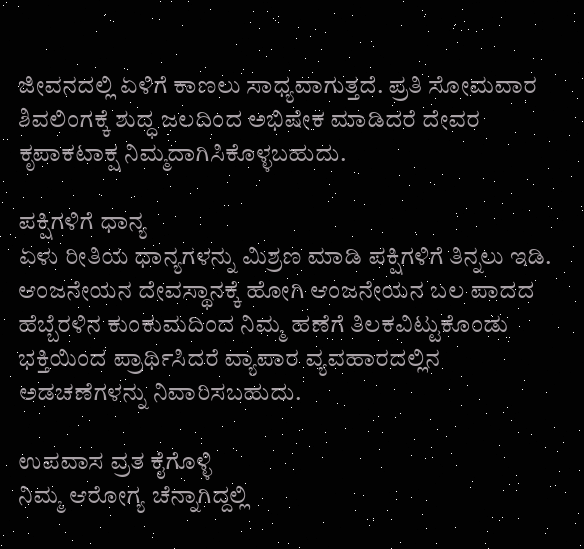ಜೀವನದಲ್ಲಿ ಏಳಿಗೆ ಕಾಣಲು ಸಾಧ್ಯವಾಗುತ್ತದೆ. ಪ್ರತಿ ಸೋಮವಾರ ಶಿವಲಿಂಗಕ್ಕೆ ಶುದ್ಧ ಜಲದಿಂದ ಅಭಿಷೇಕ ಮಾಡಿದರೆ ದೇವರ ಕೃಪಾಕಟಾಕ್ಷ ನಿಮ್ಮದಾಗಿಸಿಕೊಳ್ಳಬಹುದು.

ಪಕ್ಷಿಗಳಿಗೆ ಧಾನ್ಯ
ಏಳು ರೀತಿಯ ಧಾನ್ಯಗಳನ್ನು ಮಿಶ್ರಣ ಮಾಡಿ ಪಕ್ಷಿಗಳಿಗೆ ತಿನ್ನಲು ಇಡಿ. ಆಂಜನೇಯನ ದೇವಸ್ಥಾನಕ್ಕೆ ಹೋಗಿ ಆಂಜನೇಯನ ಬಲ ಪಾದದ ಹೆಬ್ಬೆರಳಿನ ಕುಂಕುಮದಿಂದ ನಿಮ್ಮ ಹಣೆಗೆ ತಿಲಕವಿಟ್ಟುಕೊಂಡು ಭಕ್ತಿಯಿಂದ ಪ್ರಾರ್ಥಿಸಿದರೆ ವ್ಯಾಪಾರ ವ್ಯವಹಾರದಲ್ಲಿನ ಅಡಚಣೆಗಳನ್ನು ನಿವಾರಿಸಬಹುದು.

ಉಪವಾಸ ವ್ರತ ಕೈಗೊಳ್ಳಿ
ನಿಮ್ಮ ಆರೋಗ್ಯ ಚೆನ್ನಾಗಿದ್ದಲ್ಲಿ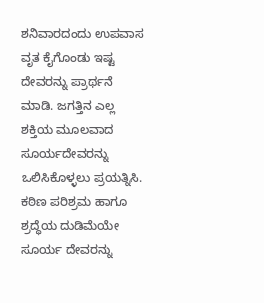ಶನಿವಾರದಂದು ಉಪವಾಸ ವೃತ ಕೈಗೊಂಡು ಇಷ್ಟ ದೇವರನ್ನು ಪ್ರಾರ್ಥನೆ ಮಾಡಿ. ಜಗತ್ತಿನ ಎಲ್ಲ ಶಕ್ತಿಯ ಮೂಲವಾದ ಸೂರ್ಯದೇವರನ್ನು ಒಲಿಸಿಕೊಳ್ಳಲು ಪ್ರಯತ್ನಿಸಿ. ಕಠಿಣ ಪರಿಶ್ರಮ ಹಾಗೂ ಶ್ರದ್ಧೆಯ ದುಡಿಮೆಯೇ ಸೂರ್ಯ ದೇವರನ್ನು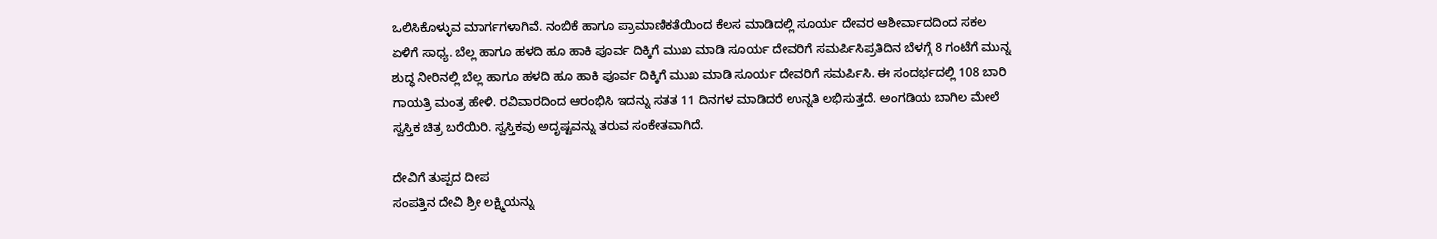ಒಲಿಸಿಕೊಳ್ಳುವ ಮಾರ್ಗಗಳಾಗಿವೆ. ನಂಬಿಕೆ ಹಾಗೂ ಪ್ರಾಮಾಣಿಕತೆಯಿಂದ ಕೆಲಸ ಮಾಡಿದಲ್ಲಿ ಸೂರ್ಯ ದೇವರ ಆಶೀರ್ವಾದದಿಂದ ಸಕಲ ಏಳಿಗೆ ಸಾಧ್ಯ. ಬೆಲ್ಲ ಹಾಗೂ ಹಳದಿ ಹೂ ಹಾಕಿ ಪೂರ್ವ ದಿಕ್ಕಿಗೆ ಮುಖ ಮಾಡಿ ಸೂರ್ಯ ದೇವರಿಗೆ ಸಮರ್ಪಿಸಿಪ್ರತಿದಿನ ಬೆಳಗ್ಗೆ 8 ಗಂಟೆಗೆ ಮುನ್ನ ಶುದ್ಧ ನೀರಿನಲ್ಲಿ ಬೆಲ್ಲ ಹಾಗೂ ಹಳದಿ ಹೂ ಹಾಕಿ ಪೂರ್ವ ದಿಕ್ಕಿಗೆ ಮುಖ ಮಾಡಿ ಸೂರ್ಯ ದೇವರಿಗೆ ಸಮರ್ಪಿಸಿ. ಈ ಸಂದರ್ಭದಲ್ಲಿ 108 ಬಾರಿ ಗಾಯತ್ರಿ ಮಂತ್ರ ಹೇಳಿ. ರವಿವಾರದಿಂದ ಆರಂಭಿಸಿ ಇದನ್ನು ಸತತ 11 ದಿನಗಳ ಮಾಡಿದರೆ ಉನ್ನತಿ ಲಭಿಸುತ್ತದೆ. ಅಂಗಡಿಯ ಬಾಗಿಲ ಮೇಲೆ ಸ್ವಸ್ತಿಕ ಚಿತ್ರ ಬರೆಯಿರಿ. ಸ್ವಸ್ತಿಕವು ಅದೃಷ್ಟವನ್ನು ತರುವ ಸಂಕೇತವಾಗಿದೆ.

ದೇವಿಗೆ ತುಪ್ಪದ ದೀಪ
ಸಂಪತ್ತಿನ ದೇವಿ ಶ್ರೀ ಲಕ್ಷ್ಮಿಯನ್ನು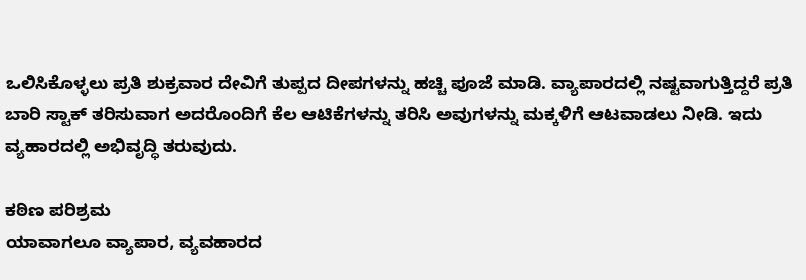ಒಲಿಸಿಕೊಳ್ಳಲು ಪ್ರತಿ ಶುಕ್ರವಾರ ದೇವಿಗೆ ತುಪ್ಪದ ದೀಪಗಳನ್ನು ಹಚ್ಚಿ ಪೂಜೆ ಮಾಡಿ. ವ್ಯಾಪಾರದಲ್ಲಿ ನಷ್ಟವಾಗುತ್ತಿದ್ದರೆ ಪ್ರತಿ ಬಾರಿ ಸ್ಟಾಕ್ ತರಿಸುವಾಗ ಅದರೊಂದಿಗೆ ಕೆಲ ಆಟಿಕೆಗಳನ್ನು ತರಿಸಿ ಅವುಗಳನ್ನು ಮಕ್ಕಳಿಗೆ ಆಟವಾಡಲು ನೀಡಿ. ಇದು ವ್ಯಹಾರದಲ್ಲಿ ಅಭಿವೃದ್ಧಿ ತರುವುದು.

ಕಠಿಣ ಪರಿಶ್ರಮ
ಯಾವಾಗಲೂ ವ್ಯಾಪಾರ, ವ್ಯವಹಾರದ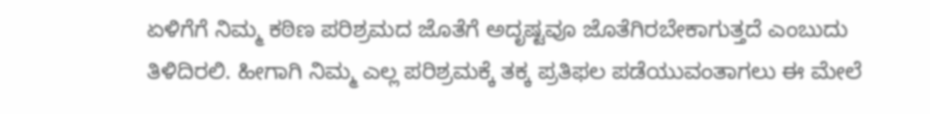ಏಳಿಗೆಗೆ ನಿಮ್ಮ ಕಠಿಣ ಪರಿಶ್ರಮದ ಜೊತೆಗೆ ಅದೃಷ್ಟವೂ ಜೊತೆಗಿರಬೇಕಾಗುತ್ತದೆ ಎಂಬುದು ತಿಳಿದಿರಲಿ. ಹೀಗಾಗಿ ನಿಮ್ಮ ಎಲ್ಲ ಪರಿಶ್ರಮಕ್ಕೆ ತಕ್ಕ ಪ್ರತಿಫಲ ಪಡೆಯುವಂತಾಗಲು ಈ ಮೇಲೆ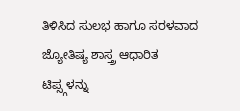ತಿಳಿಸಿದ ಸುಲಭ ಹಾಗೂ ಸರಳವಾದ ಜ್ಯೋತಿಷ್ಯ ಶಾಸ್ತ್ರ ಆಧಾರಿತ ಟಿಪ್ಸ್ಗಳನ್ನು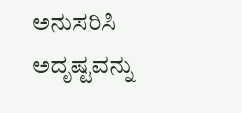ಅನುಸರಿಸಿ ಅದೃಷ್ಟವನ್ನು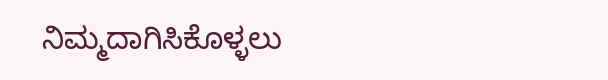ನಿಮ್ಮದಾಗಿಸಿಕೊಳ್ಳಲು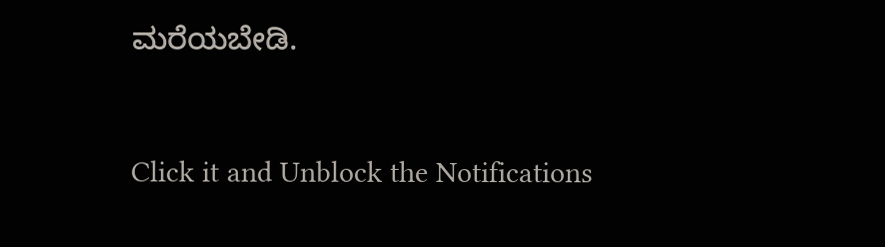ಮರೆಯಬೇಡಿ.



Click it and Unblock the Notifications